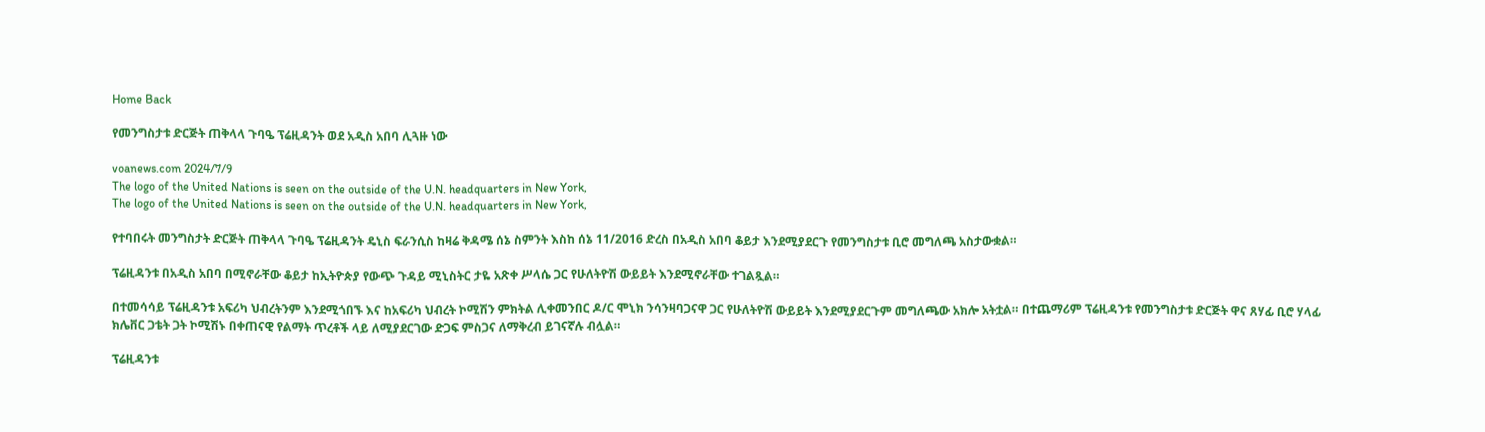Home Back

የመንግስታቱ ድርጅት ጠቅላላ ጉባዔ ፕሬዚዳንት ወደ አዲስ አበባ ሊጓዙ ነው

voanews.com 2024/7/9
The logo of the United Nations is seen on the outside of the U.N. headquarters in New York,
The logo of the United Nations is seen on the outside of the U.N. headquarters in New York,

የተባበሩት መንግስታት ድርጅት ጠቅላላ ጉባዔ ፕሬዚዳንት ዴኒስ ፍራንሲስ ከዛሬ ቅዳሜ ሰኔ ስምንት እስከ ሰኔ 11/2016 ድረስ በአዲስ አበባ ቆይታ እንደሚያደርጉ የመንግስታቱ ቢሮ መግለጫ አስታውቋል።

ፕሬዚዳንቱ በአዲስ አበባ በሚኖራቸው ቆይታ ከኢትዮጵያ የውጭ ጉዳይ ሚኒስትር ታዬ አጽቀ ሥላሴ ጋር የሁለትዮሽ ውይይት እንደሚኖራቸው ተገልጿል።

በተመሳሳይ ፕሬዚዳንቱ አፍሪካ ህብረትንም እንደሚጎበኙ እና ከአፍሪካ ህብረት ኮሚሽን ምክትል ሊቀመንበር ዶ/ር ሞኒክ ንሳንዛባጋናዋ ጋር የሁለትዮሽ ውይይት እንደሚያደርጉም መግለጫው አክሎ አትቷል። በተጨማሪም ፕሬዚዳንቱ የመንግስታቱ ድርጅት ዋና ጸሃፊ ቢሮ ሃላፊ ክሌቨር ጋቴት ጋት ኮሚሽኑ በቀጠናዊ የልማት ጥረቶች ላይ ለሚያደርገው ድጋፍ ምስጋና ለማቅረብ ይገናኛሉ ብሏል።

ፕሬዚዳንቱ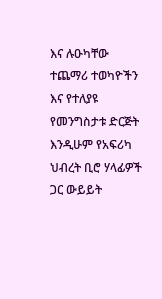እና ሉዑካቸው ተጨማሪ ተወካዮችን እና የተለያዩ የመንግስታቱ ድርጅት እንዲሁም የአፍሪካ ህብረት ቢሮ ሃላፊዎች ጋር ውይይት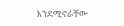እንደሚኖራቸው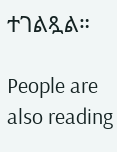ተገልጿል።

People are also reading